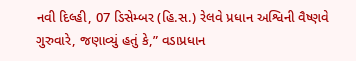નવી દિલ્હી, 07 ડિસેમ્બર (હિ.સ.) રેલવે પ્રધાન અશ્વિની વૈષ્ણવે ગુરુવારે, જણાવ્યું હતું કે,” વડાપ્રધાન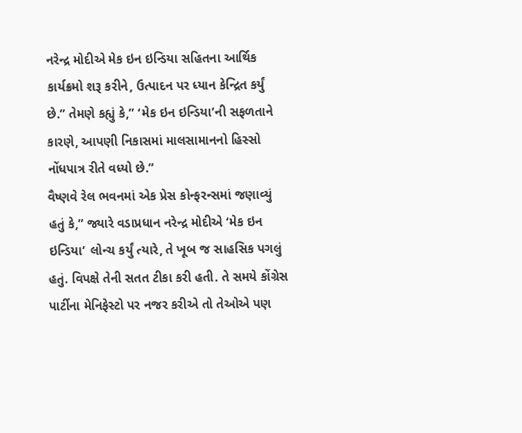નરેન્દ્ર મોદીએ મેક ઇન ઇન્ડિયા સહિતના આર્થિક કાર્યક્રમો શરૂ કરીને, ઉત્પાદન પર ધ્યાન કેન્દ્રિત કર્યું છે.” તેમણે કહ્યું કે,” ‘મેક ઇન ઇન્ડિયા’ની સફળતાને કારણે, આપણી નિકાસમાં માલસામાનનો હિસ્સો નોંધપાત્ર રીતે વધ્યો છે.”
વૈષ્ણવે રેલ ભવનમાં એક પ્રેસ કોન્ફરન્સમાં જણાવ્યું હતું કે,” જ્યારે વડાપ્રધાન નરેન્દ્ર મોદીએ ‘મેક ઇન ઇન્ડિયા’ લોન્ચ કર્યું ત્યારે, તે ખૂબ જ સાહસિક પગલું હતું. વિપક્ષે તેની સતત ટીકા કરી હતી. તે સમયે કોંગ્રેસ પાર્ટીના મેનિફેસ્ટો પર નજર કરીએ તો તેઓએ પણ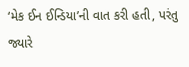‘મેક ઈન ઈન્ડિયા’ની વાત કરી હતી, પરંતુ જ્યારે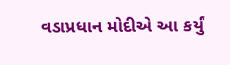વડાપ્રધાન મોદીએ આ કર્યું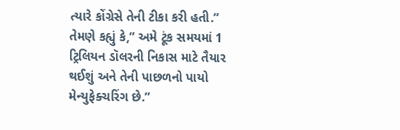ત્યારે કોંગ્રેસે તેની ટીકા કરી હતી.”
તેમણે કહ્યું કે,” અમે ટૂંક સમયમાં 1 ટ્રિલિયન ડૉલરની નિકાસ માટે તૈયાર થઈશું અને તેની પાછળનો પાયો મેન્યુફેક્ચરિંગ છે.”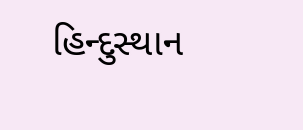હિન્દુસ્થાન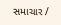સમાચાર /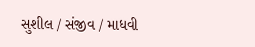સુશીલ / સંજીવ / માધવી